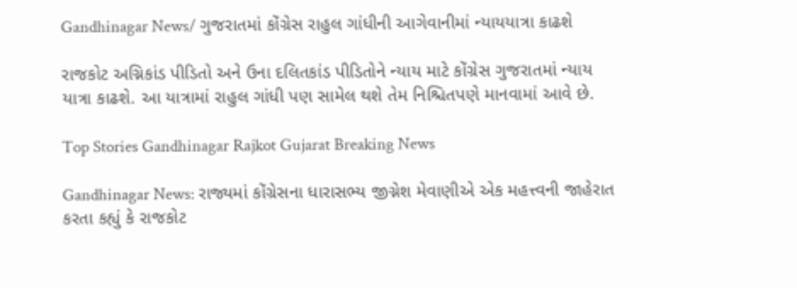Gandhinagar News/ ગુજરાતમાં કોંગ્રેસ રાહુલ ગાંધીની આગેવાનીમાં ન્યાયયાત્રા કાઢશે

રાજકોટ અગ્નિકાંડ પીડિતો અને ઉના દલિતકાંડ પીડિતોને ન્યાય માટે કોંગ્રેસ ગુજરાતમાં ન્યાય યાત્રા કાઢશે. આ યાત્રામાં રાહુલ ગાંધી પણ સામેલ થશે તેમ નિશ્ચિતપણે માનવામાં આવે છે.

Top Stories Gandhinagar Rajkot Gujarat Breaking News

Gandhinagar News: રાજ્યમાં કોંગ્રેસના ધારાસભ્ય જીગ્નેશ મેવાણીએ એક મહત્ત્વની જાહેરાત કરતા કહ્યું કે રાજકોટ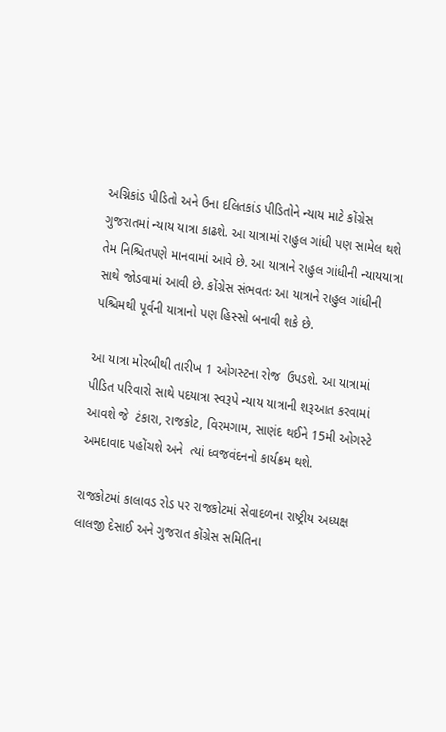અગ્નિકાંડ પીડિતો અને ઉના દલિતકાંડ પીડિતોને ન્યાય માટે કોંગ્રેસ ગુજરાતમાં ન્યાય યાત્રા કાઢશે. આ યાત્રામાં રાહુલ ગાંધી પણ સામેલ થશે તેમ નિશ્ચિતપણે માનવામાં આવે છે. આ યાત્રાને રાહુલ ગાંધીની ન્યાયયાત્રા સાથે જોડવામાં આવી છે. કોંગ્રેસ સંભવતઃ આ યાત્રાને રાહુલ ગાંધીની પશ્ચિમથી પૂર્વની યાત્રાનો પણ હિસ્સો બનાવી શકે છે.

આ યાત્રા મોરબીથી તારીખ 1 ઓગસ્ટના રોજ  ઉપડશે. આ યાત્રામાં પીડિત પરિવારો સાથે પદયાત્રા સ્વરૂપે ન્યાય યાત્રાની શરૂઆત કરવામાં આવશે જે  ટંકારા, રાજકોટ, વિરમગામ, સાણંદ થઈને 15મી ઓગસ્ટે અમદાવાદ પહોંચશે અને  ત્યાં ધ્વજવંદનનો કાર્યક્રમ થશે.

રાજકોટમાં કાલાવડ રોડ પર રાજકોટમાં સેવાદળના રાષ્ટ્રીય અધ્યક્ષ લાલજી દેસાઈ અને ગુજરાત કોંગ્રેસ સમિતિના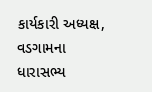કાર્યકારી અધ્યક્ષ, વડગામના ધારાસભ્ય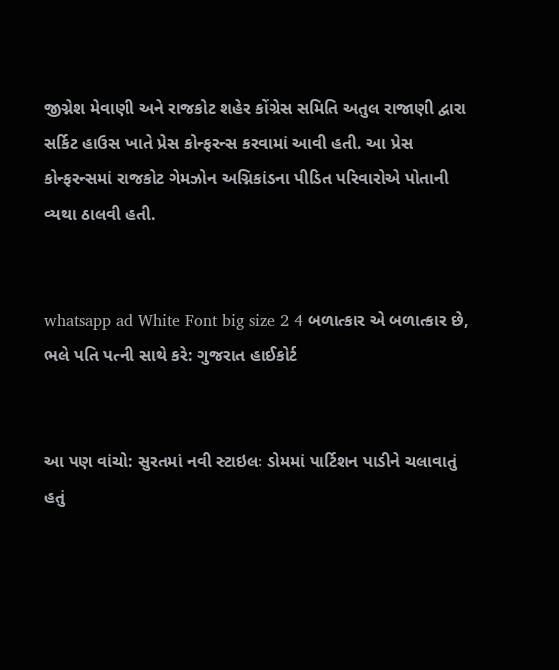જીગ્નેશ મેવાણી અને રાજકોટ શહેર કોંગ્રેસ સમિતિ અતુલ રાજાણી દ્વારા સર્કિટ હાઉસ ખાતે પ્રેસ કોન્ફરન્સ કરવામાં આવી હતી. આ પ્રેસ કોન્ફરન્સમાં રાજકોટ ગેમઝોન અગ્નિકાંડના પીડિત પરિવારોએ પોતાની વ્યથા ઠાલવી હતી.


whatsapp ad White Font big size 2 4 બળાત્કાર એ બળાત્કાર છે, ભલે પતિ પત્ની સાથે કરે: ગુજરાત હાઈકોર્ટ


આ પણ વાંચો: સુરતમાં નવી સ્ટાઇલઃ ડોમમાં પાર્ટિશન પાડીને ચલાવાતું હતું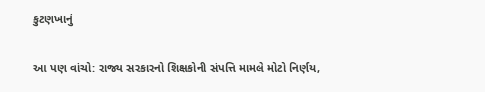કુટણખાનું

આ પણ વાંચો: રાજ્ય સરકારનો શિક્ષકોની સંપત્તિ મામલે મોટો નિર્ણય,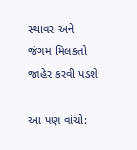સ્થાવર અને જંગમ મિલકતો જાહેર કરવી પડશે

આ પણ વાંચો: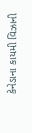કેનેડાના કાયમી વિઝાની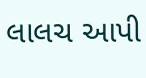લાલચ આપી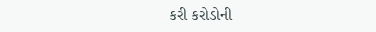કરી કરોડોની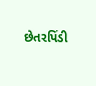છેતરપિંડી